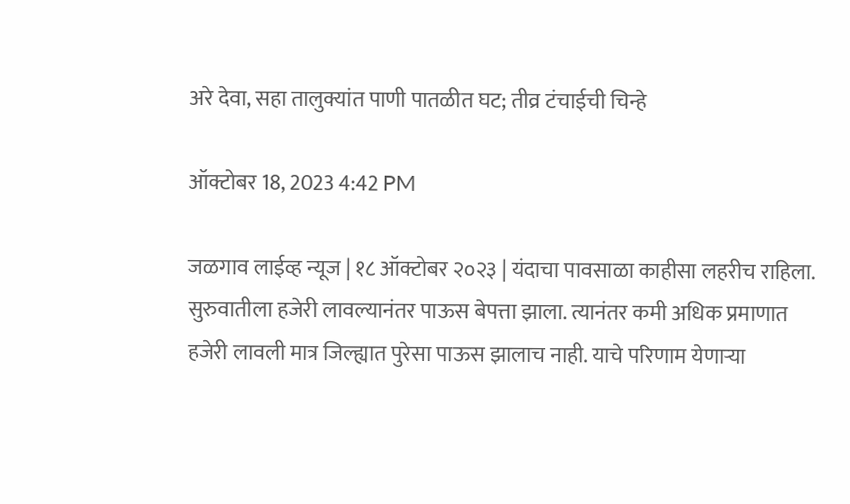अरे देवा, सहा तालुक्यांत पाणी पातळीत घट; तीव्र टंचाईची चिन्हे

ऑक्टोबर 18, 2023 4:42 PM

जळगाव लाईव्ह न्यूज | १८ ऑक्टोबर २०२३ | यंदाचा पावसाळा काहीसा लहरीच राहिला. सुरुवातीला हजेरी लावल्यानंतर पाऊस बेपत्ता झाला. त्यानंतर कमी अधिक प्रमाणात हजेरी लावली मात्र जिल्ह्यात पुरेसा पाऊस झालाच नाही. याचे परिणाम येणाऱ्या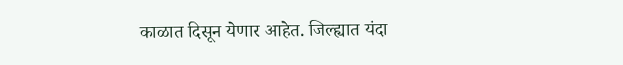काळात दिसून येणार आहेत. जिल्ह्यात यंदा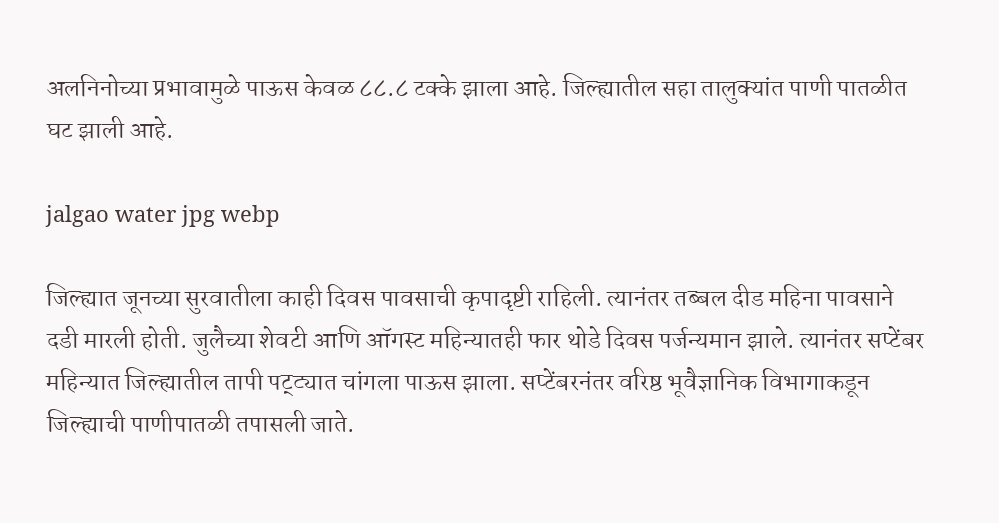अलनिनोच्या प्रभावामुळे पाऊस केवळ ८८.८ टक्के झाला आहे. जिल्ह्यातील सहा तालुक्यांत पाणी पातळीत घट झाली आहे.

jalgao water jpg webp

जिल्ह्यात जूनच्या सुरवातीला काही दिवस पावसाची कृपादृष्टी राहिली. त्यानंतर तब्बल दीड महिना पावसाने दडी मारली होती. जुलैच्या शेवटी आणि ऑगस्ट महिन्यातही फार थोडे दिवस पर्जन्यमान झाले. त्यानंतर सप्टेंबर महिन्यात जिल्ह्यातील तापी पट्ट्यात चांगला पाऊस झाला. सप्टेंबरनंतर वरिष्ठ भूवैज्ञानिक विभागाकडून जिल्ह्याची पाणीपातळी तपासली जाते.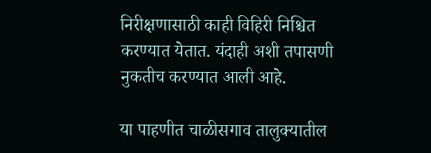निरीक्षणासाठी काही विहिरी निश्चित करण्यात येतात. यंदाही अशी तपासणी नुकतीच करण्यात आली आहे.

या पाहणीत चाळीसगाव तालुक्यातील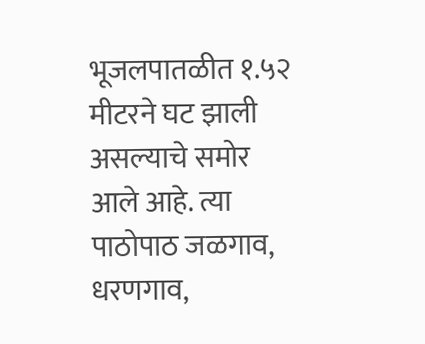भूजलपातळीत १.५२ मीटरने घट झाली असल्याचे समोर आले आहे. त्या पाठोपाठ जळगाव, धरणगाव,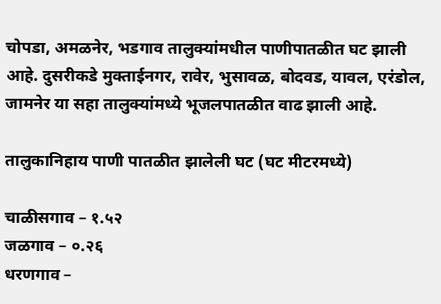चोपडा, अमळनेर, भडगाव तालुक्यांमधील पाणीपातळीत घट झाली आहे. दुसरीकडे मुक्ताईनगर, रावेर, भुसावळ, बोदवड, यावल, एरंडोल, जामनेर या सहा तालुक्यांमध्ये भूजलपातळीत वाढ झाली आहे.

तालुकानिहाय पाणी पातळीत झालेली घट (घट मीटरमध्ये)

चाळीसगाव – १.५२
जळगाव – ०.२६
धरणगाव –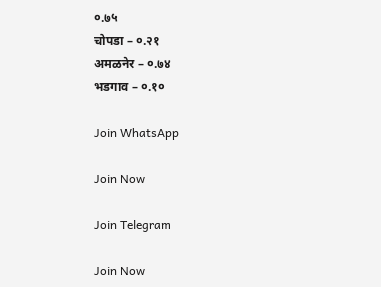०.७५
चोपडा – ०.२१
अमळनेर – ०.७४
भडगाव – ०.१०

Join WhatsApp

Join Now

Join Telegram

Join Now